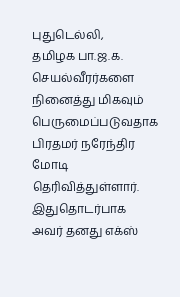புதுடெல்லி,
தமிழக பா.ஜ.க. செயல்வீரர்களை நினைத்து மிகவும் பெருமைப்படுவதாக பிரதமர் நரேந்திர மோடி தெரிவித்துள்ளார்.
இதுதொடர்பாக அவர் தனது எக்ஸ்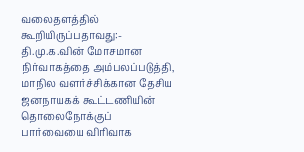வலைதளத்தில் கூறியிருப்பதாவது:-
தி.மு.க.வின் மோசமான நிர்வாகத்தை அம்பலப்படுத்தி, மாநில வளர்ச்சிக்கான தேசிய ஜனநாயகக் கூட்டணியின் தொலைநோக்குப் பார்வையை விரிவாக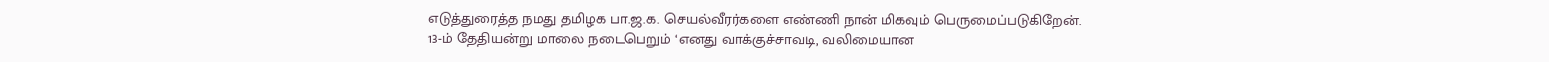எடுத்துரைத்த நமது தமிழக பா.ஜ.க. செயல்வீரர்களை எண்ணி நான் மிகவும் பெருமைப்படுகிறேன்.
13-ம் தேதியன்று மாலை நடைபெறும் ‘எனது வாக்குச்சாவடி, வலிமையான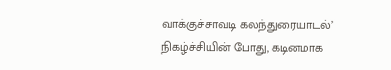வாக்குச்சாவடி கலந்துரையாடல்’ நிகழ்ச்சியின் போது, கடினமாக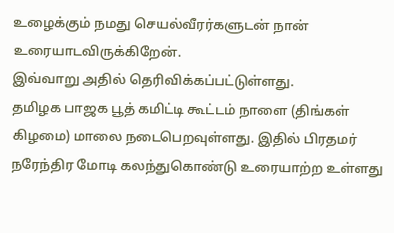உழைக்கும் நமது செயல்வீரர்களுடன் நான் உரையாடவிருக்கிறேன்.
இவ்வாறு அதில் தெரிவிக்கப்பட்டுள்ளது.
தமிழக பாஜக பூத் கமிட்டி கூட்டம் நாளை (திங்கள் கிழமை) மாலை நடைபெறவுள்ளது. இதில் பிரதமர் நரேந்திர மோடி கலந்துகொண்டு உரையாற்ற உள்ளது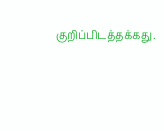குறிப்பிடத்தக்கது.